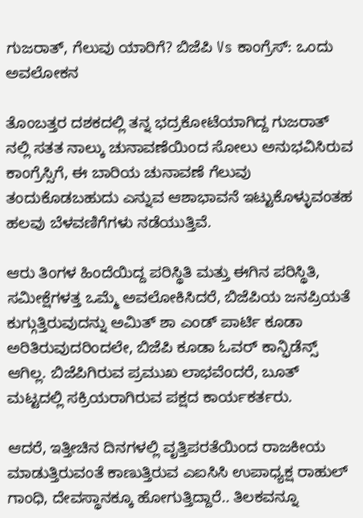ಗುಜರಾತ್, ಗೆಲುವು ಯಾರಿಗೆ? ಬಿಜೆಪಿ Vs ಕಾಂಗ್ರೆಸ್: ಒಂದು ಅವಲೋಕನ

ತೊಂಬತ್ತರ ದಶಕದಲ್ಲಿ ತನ್ನ ಭದ್ರಕೋಟೆಯಾಗಿದ್ದ ಗುಜರಾತ್ ನಲ್ಲಿ ಸತತ ನಾಲ್ಕು ಚುನಾವಣೆಯಿಂದ ಸೋಲು ಅನುಭವಿಸಿರುವ ಕಾಂಗ್ರೆಸ್ಸಿಗೆ, ಈ ಬಾರಿಯ ಚುನಾವಣೆ ಗೆಲುವು ತಂದುಕೊಡಬಹುದು ಎನ್ನುವ ಆಶಾಭಾವನೆ ಇಟ್ಟುಕೊಳ್ಳುವಂತಹ ಹಲವು ಬೆಳವಣಿಗೆಗಳು ನಡೆಯುತ್ತಿವೆ.

ಆರು ತಿಂಗಳ ಹಿಂದೆಯಿದ್ದ ಪರಿಸ್ಥಿತಿ ಮತ್ತು ಈಗಿನ ಪರಿಸ್ಥಿತಿ, ಸಮೀಕ್ಷೆಗಳತ್ತ ಒಮ್ಮೆ ಅವಲೋಕಿಸಿದರೆ, ಬಿಜೆಪಿಯ ಜನಪ್ರಿಯತೆ ಕುಗ್ಗುತ್ತಿರುವುದನ್ನು ಅಮಿತ್ ಶಾ ಎಂಡ್ ಪಾರ್ಟಿ ಕೂಡಾ ಅರಿತಿರುವುದರಿಂದಲೇ, ಬಿಜೆಪಿ ಕೂಡಾ ಓವರ್ ಕಾನ್ಫಿಡೆನ್ಸ್ ಆಗಿಲ್ಲ. ಬಿಜೆಪಿಗಿರುವ ಪ್ರಮುಖ ಲಾಭವೆಂದರೆ, ಬೂತ್ ಮಟ್ಟದಲ್ಲಿ ಸಕ್ರಿಯರಾಗಿರುವ ಪಕ್ಷದ ಕಾರ್ಯಕರ್ತರು.

ಆದರೆ, ಇತ್ತೀಚಿನ ದಿನಗಳಲ್ಲಿ ವೃತ್ತಿಪರತೆಯಿಂದ ರಾಜಕೀಯ ಮಾಡುತ್ತಿರುವಂತೆ ಕಾಣುತ್ತಿರುವ ಎಐಸಿಸಿ ಉಪಾಧ್ಯಕ್ಷ ರಾಹುಲ್ ಗಾಂಧಿ, ದೇವಸ್ಥಾನಕ್ಕೂ ಹೋಗುತ್ತಿದ್ದಾರೆ.. ತಿಲಕವನ್ನೂ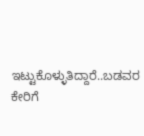ಇಟ್ಟುಕೊಳ್ಳುತಿದ್ದಾರೆ..ಬಡವರ ಕೇರಿಗೆ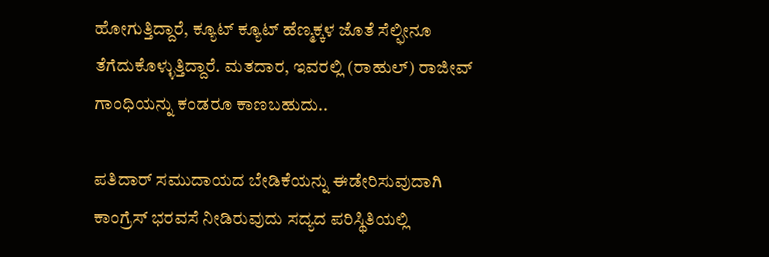ಹೋಗುತ್ತಿದ್ದಾರೆ, ಕ್ಯೂಟ್ ಕ್ಯೂಟ್ ಹೆಣ್ಮಕ್ಕಳ ಜೊತೆ ಸೆಲ್ಫೀನೂ ತೆಗೆದುಕೊಳ್ಳುತ್ತಿದ್ದಾರೆ. ಮತದಾರ, ಇವರಲ್ಲಿ (ರಾಹುಲ್) ರಾಜೀವ್ ಗಾಂಧಿಯನ್ನು ಕಂಡರೂ ಕಾಣಬಹುದು..

ಪತಿದಾರ್ ಸಮುದಾಯದ ಬೇಡಿಕೆಯನ್ನು ಈಡೇರಿಸುವುದಾಗಿ ಕಾಂಗ್ರೆಸ್ ಭರವಸೆ ನೀಡಿರುವುದು ಸದ್ಯದ ಪರಿಸ್ಥಿತಿಯಲ್ಲಿ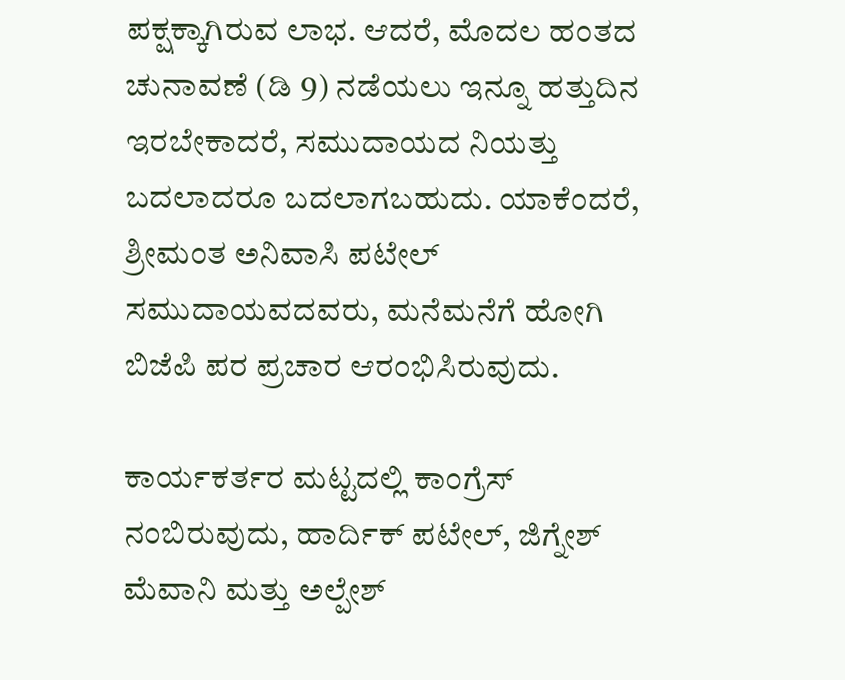ಪಕ್ಷಕ್ಕಾಗಿರುವ ಲಾಭ. ಆದರೆ, ಮೊದಲ ಹಂತದ ಚುನಾವಣೆ (ಡಿ 9) ನಡೆಯಲು ಇನ್ನೂ ಹತ್ತುದಿನ ಇರಬೇಕಾದರೆ, ಸಮುದಾಯದ ನಿಯತ್ತು ಬದಲಾದರೂ ಬದಲಾಗಬಹುದು. ಯಾಕೆಂದರೆ, ಶ್ರೀಮಂತ ಅನಿವಾಸಿ ಪಟೇಲ್ ಸಮುದಾಯವದವರು, ಮನೆಮನೆಗೆ ಹೋಗಿ ಬಿಜೆಪಿ ಪರ ಪ್ರಚಾರ ಆರಂಭಿಸಿರುವುದು.

ಕಾರ್ಯಕರ್ತರ ಮಟ್ಟದಲ್ಲಿ ಕಾಂಗ್ರೆಸ್ ನಂಬಿರುವುದು, ಹಾರ್ದಿಕ್ ಪಟೇಲ್, ಜಿಗ್ನೇಶ್ ಮೆವಾನಿ ಮತ್ತು ಅಲ್ಪೇಶ್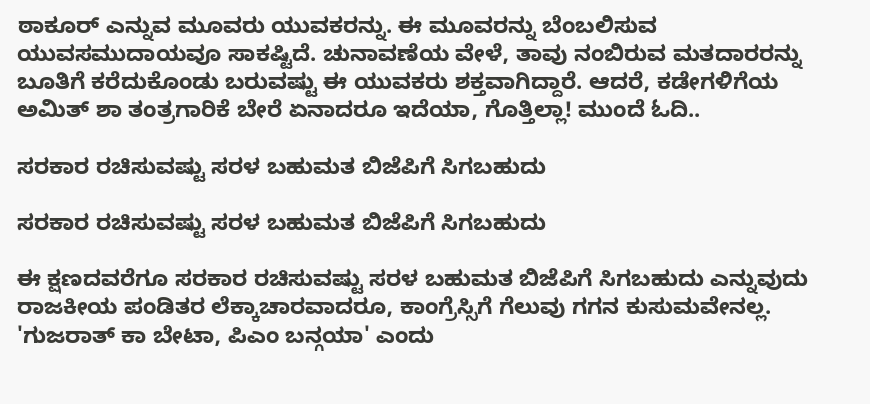ಠಾಕೂರ್ ಎನ್ನುವ ಮೂವರು ಯುವಕರನ್ನು. ಈ ಮೂವರನ್ನು ಬೆಂಬಲಿಸುವ ಯುವಸಮುದಾಯವೂ ಸಾಕಷ್ಟಿದೆ. ಚುನಾವಣೆಯ ವೇಳೆ, ತಾವು ನಂಬಿರುವ ಮತದಾರರನ್ನು ಬೂತಿಗೆ ಕರೆದುಕೊಂಡು ಬರುವಷ್ಟು ಈ ಯುವಕರು ಶಕ್ತವಾಗಿದ್ದಾರೆ. ಆದರೆ, ಕಡೇಗಳಿಗೆಯ ಅಮಿತ್ ಶಾ ತಂತ್ರಗಾರಿಕೆ ಬೇರೆ ಏನಾದರೂ ಇದೆಯಾ, ಗೊತ್ತಿಲ್ಲಾ! ಮುಂದೆ ಓದಿ..

ಸರಕಾರ ರಚಿಸುವಷ್ಟು ಸರಳ ಬಹುಮತ ಬಿಜೆಪಿಗೆ ಸಿಗಬಹುದು

ಸರಕಾರ ರಚಿಸುವಷ್ಟು ಸರಳ ಬಹುಮತ ಬಿಜೆಪಿಗೆ ಸಿಗಬಹುದು

ಈ ಕ್ಷಣದವರೆಗೂ ಸರಕಾರ ರಚಿಸುವಷ್ಟು ಸರಳ ಬಹುಮತ ಬಿಜೆಪಿಗೆ ಸಿಗಬಹುದು ಎನ್ನುವುದು ರಾಜಕೀಯ ಪಂಡಿತರ ಲೆಕ್ಕಾಚಾರವಾದರೂ, ಕಾಂಗ್ರೆಸ್ಸಿಗೆ ಗೆಲುವು ಗಗನ ಕುಸುಮವೇನಲ್ಲ. 'ಗುಜರಾತ್ ಕಾ ಬೇಟಾ, ಪಿಎಂ ಬನ್ಗಯಾ' ಎಂದು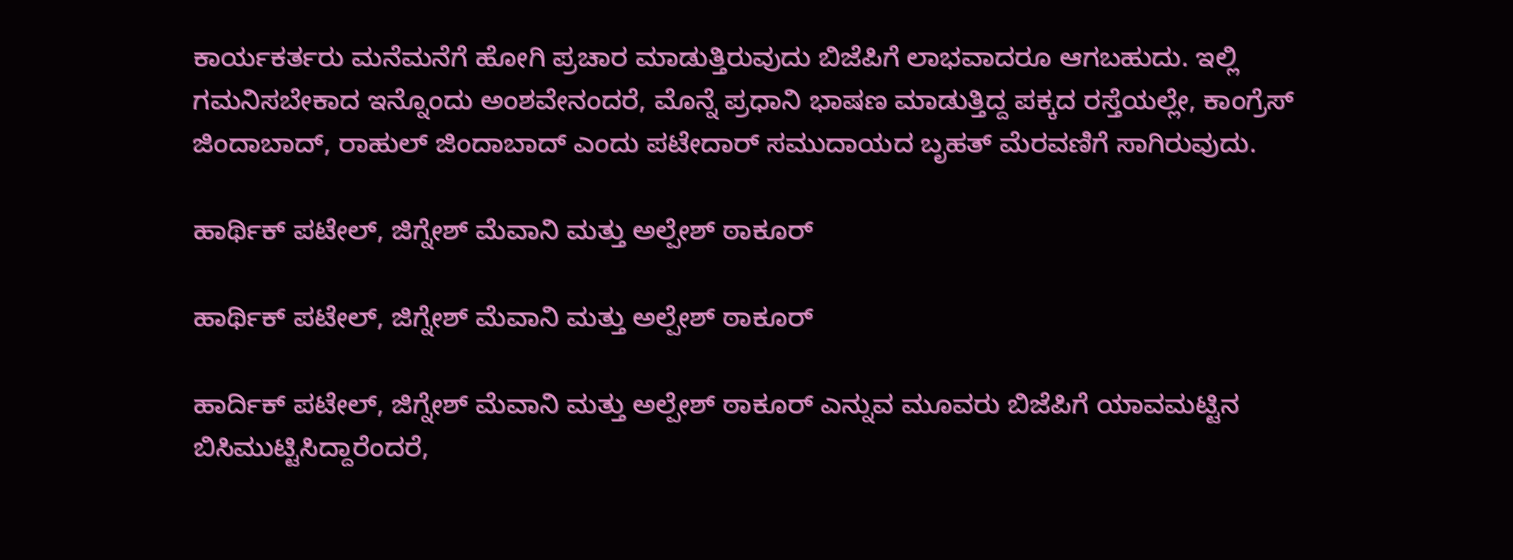ಕಾರ್ಯಕರ್ತರು ಮನೆಮನೆಗೆ ಹೋಗಿ ಪ್ರಚಾರ ಮಾಡುತ್ತಿರುವುದು ಬಿಜೆಪಿಗೆ ಲಾಭವಾದರೂ ಆಗಬಹುದು. ಇಲ್ಲಿ ಗಮನಿಸಬೇಕಾದ ಇನ್ನೊಂದು ಅಂಶವೇನಂದರೆ, ಮೊನ್ನೆ ಪ್ರಧಾನಿ ಭಾಷಣ ಮಾಡುತ್ತಿದ್ದ ಪಕ್ಕದ ರಸ್ತೆಯಲ್ಲೇ, ಕಾಂಗ್ರೆಸ್ ಜಿಂದಾಬಾದ್, ರಾಹುಲ್ ಜಿಂದಾಬಾದ್ ಎಂದು ಪಟೇದಾರ್ ಸಮುದಾಯದ ಬೃಹತ್ ಮೆರವಣಿಗೆ ಸಾಗಿರುವುದು.

ಹಾರ್ಥಿಕ್ ಪಟೇಲ್, ಜಿಗ್ನೇಶ್ ಮೆವಾನಿ ಮತ್ತು ಅಲ್ಪೇಶ್ ಠಾಕೂರ್

ಹಾರ್ಥಿಕ್ ಪಟೇಲ್, ಜಿಗ್ನೇಶ್ ಮೆವಾನಿ ಮತ್ತು ಅಲ್ಪೇಶ್ ಠಾಕೂರ್

ಹಾರ್ದಿಕ್ ಪಟೇಲ್, ಜಿಗ್ನೇಶ್ ಮೆವಾನಿ ಮತ್ತು ಅಲ್ಪೇಶ್ ಠಾಕೂರ್ ಎನ್ನುವ ಮೂವರು ಬಿಜೆಪಿಗೆ ಯಾವಮಟ್ಟಿನ ಬಿಸಿಮುಟ್ಟಿಸಿದ್ದಾರೆಂದರೆ,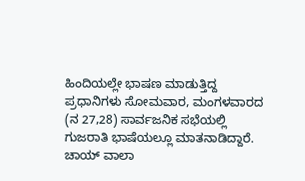ಹಿಂದಿಯಲ್ಲೇ ಭಾಷಣ ಮಾಡುತ್ತಿದ್ದ ಪ್ರಧಾನಿಗಳು ಸೋಮವಾರ, ಮಂಗಳವಾರದ (ನ 27,28) ಸಾರ್ವಜನಿಕ ಸಭೆಯಲ್ಲಿ ಗುಜರಾತಿ ಭಾಷೆಯಲ್ಲೂ ಮಾತನಾಡಿದ್ದಾರೆ. ಚಾಯ್ ವಾಲಾ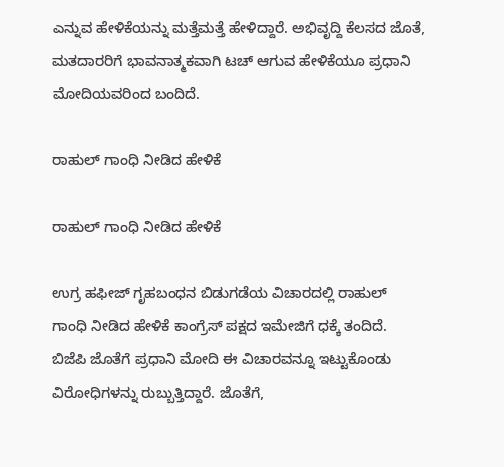ಎನ್ನುವ ಹೇಳಿಕೆಯನ್ನು ಮತ್ತೆಮತ್ತೆ ಹೇಳಿದ್ದಾರೆ. ಅಭಿವೃದ್ದಿ ಕೆಲಸದ ಜೊತೆ, ಮತದಾರರಿಗೆ ಭಾವನಾತ್ಮಕವಾಗಿ ಟಚ್ ಆಗುವ ಹೇಳಿಕೆಯೂ ಪ್ರಧಾನಿ ಮೋದಿಯವರಿಂದ ಬಂದಿದೆ.

ರಾಹುಲ್ ಗಾಂಧಿ ನೀಡಿದ ಹೇಳಿಕೆ

ರಾಹುಲ್ ಗಾಂಧಿ ನೀಡಿದ ಹೇಳಿಕೆ

ಉಗ್ರ ಹಫೀಜ್ ಗೃಹಬಂಧನ ಬಿಡುಗಡೆಯ ವಿಚಾರದಲ್ಲಿ ರಾಹುಲ್ ಗಾಂಧಿ ನೀಡಿದ ಹೇಳಿಕೆ ಕಾಂಗ್ರೆಸ್ ಪಕ್ಷದ ಇಮೇಜಿಗೆ ಧಕ್ಕೆ ತಂದಿದೆ. ಬಿಜೆಪಿ ಜೊತೆಗೆ ಪ್ರಧಾನಿ ಮೋದಿ ಈ ವಿಚಾರವನ್ನೂ ಇಟ್ಟುಕೊಂಡು ವಿರೋಧಿಗಳನ್ನು ರುಬ್ಬುತ್ತಿದ್ದಾರೆ. ಜೊತೆಗೆ,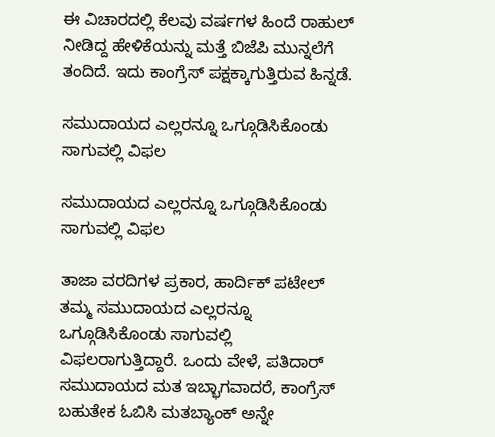ಈ ವಿಚಾರದಲ್ಲಿ ಕೆಲವು ವರ್ಷಗಳ ಹಿಂದೆ ರಾಹುಲ್ ನೀಡಿದ್ದ ಹೇಳಿಕೆಯನ್ನು ಮತ್ತೆ ಬಿಜೆಪಿ ಮುನ್ನಲೆಗೆ ತಂದಿದೆ. ಇದು ಕಾಂಗ್ರೆಸ್ ಪಕ್ಷಕ್ಕಾಗುತ್ತಿರುವ ಹಿನ್ನಡೆ.

ಸಮುದಾಯದ ಎಲ್ಲರನ್ನೂ ಒಗ್ಗೂಡಿಸಿಕೊಂಡು ಸಾಗುವಲ್ಲಿ ವಿಫಲ

ಸಮುದಾಯದ ಎಲ್ಲರನ್ನೂ ಒಗ್ಗೂಡಿಸಿಕೊಂಡು ಸಾಗುವಲ್ಲಿ ವಿಫಲ

ತಾಜಾ ವರದಿಗಳ ಪ್ರಕಾರ, ಹಾರ್ದಿಕ್ ಪಟೇಲ್ ತಮ್ಮ ಸಮುದಾಯದ ಎಲ್ಲರನ್ನೂ ಒಗ್ಗೂಡಿಸಿಕೊಂಡು ಸಾಗುವಲ್ಲಿ ವಿಫಲರಾಗುತ್ತಿದ್ದಾರೆ. ಒಂದು ವೇಳೆ, ಪತಿದಾರ್ ಸಮುದಾಯದ ಮತ ಇಬ್ಭಾಗವಾದರೆ, ಕಾಂಗ್ರೆಸ್ ಬಹುತೇಕ ಓಬಿಸಿ ಮತಬ್ಯಾಂಕ್ ಅನ್ನೇ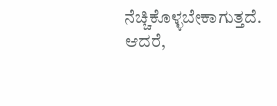ನೆಚ್ಚಿಕೊಳ್ಳಬೇಕಾಗುತ್ತದೆ. ಆದರೆ,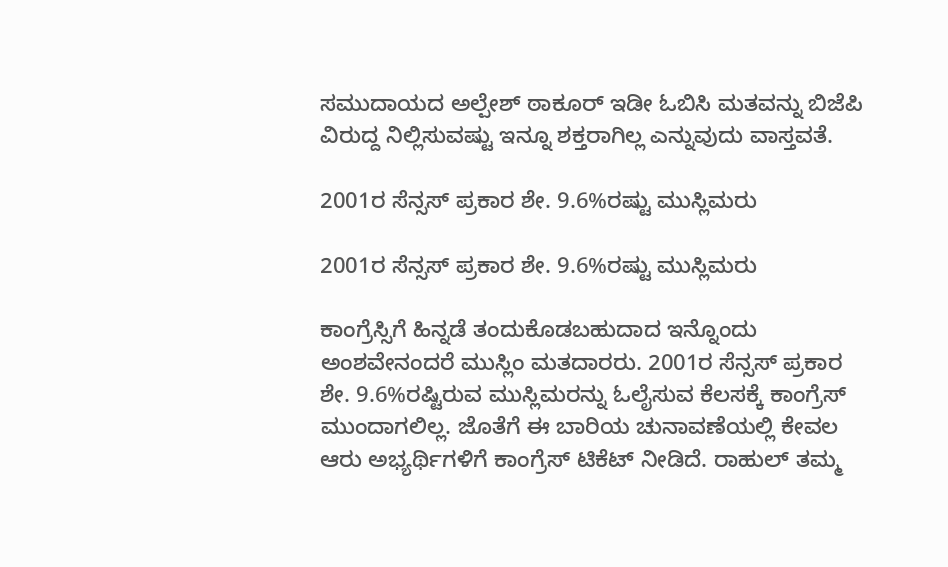ಸಮುದಾಯದ ಅಲ್ಪೇಶ್ ಠಾಕೂರ್ ಇಡೀ ಓಬಿಸಿ ಮತವನ್ನು ಬಿಜೆಪಿ ವಿರುದ್ದ ನಿಲ್ಲಿಸುವಷ್ಟು ಇನ್ನೂ ಶಕ್ತರಾಗಿಲ್ಲ ಎನ್ನುವುದು ವಾಸ್ತವತೆ.

2001ರ ಸೆನ್ಸಸ್ ಪ್ರಕಾರ ಶೇ. 9.6%ರಷ್ಟು ಮುಸ್ಲಿಮರು

2001ರ ಸೆನ್ಸಸ್ ಪ್ರಕಾರ ಶೇ. 9.6%ರಷ್ಟು ಮುಸ್ಲಿಮರು

ಕಾಂಗ್ರೆಸ್ಸಿಗೆ ಹಿನ್ನಡೆ ತಂದುಕೊಡಬಹುದಾದ ಇನ್ನೊಂದು ಅಂಶವೇನಂದರೆ ಮುಸ್ಲಿಂ ಮತದಾರರು. 2001ರ ಸೆನ್ಸಸ್ ಪ್ರಕಾರ ಶೇ. 9.6%ರಷ್ಟಿರುವ ಮುಸ್ಲಿಮರನ್ನು ಓಲೈಸುವ ಕೆಲಸಕ್ಕೆ ಕಾಂಗ್ರೆಸ್ ಮುಂದಾಗಲಿಲ್ಲ. ಜೊತೆಗೆ ಈ ಬಾರಿಯ ಚುನಾವಣೆಯಲ್ಲಿ ಕೇವಲ ಆರು ಅಭ್ಯರ್ಥಿಗಳಿಗೆ ಕಾಂಗ್ರೆಸ್ ಟಿಕೆಟ್ ನೀಡಿದೆ. ರಾಹುಲ್ ತಮ್ಮ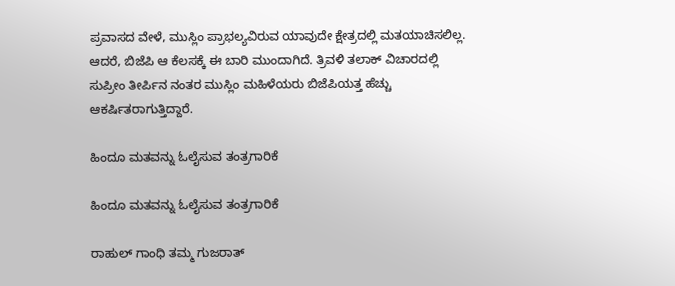ಪ್ರವಾಸದ ವೇಳೆ, ಮುಸ್ಲಿಂ ಪ್ರಾಭಲ್ಯವಿರುವ ಯಾವುದೇ ಕ್ಷೇತ್ರದಲ್ಲಿ ಮತಯಾಚಿಸಲಿಲ್ಲ. ಆದರೆ, ಬಿಜೆಪಿ ಆ ಕೆಲಸಕ್ಕೆ ಈ ಬಾರಿ ಮುಂದಾಗಿದೆ. ತ್ರಿವಳಿ ತಲಾಕ್ ವಿಚಾರದಲ್ಲಿ ಸುಪ್ರೀಂ ತೀರ್ಪಿನ ನಂತರ ಮುಸ್ಲಿಂ ಮಹಿಳೆಯರು ಬಿಜೆಪಿಯತ್ತ ಹೆಚ್ಚು ಆಕರ್ಷಿತರಾಗುತ್ತಿದ್ದಾರೆ.

ಹಿಂದೂ ಮತವನ್ನು ಓಲೈಸುವ ತಂತ್ರಗಾರಿಕೆ

ಹಿಂದೂ ಮತವನ್ನು ಓಲೈಸುವ ತಂತ್ರಗಾರಿಕೆ

ರಾಹುಲ್ ಗಾಂಧಿ ತಮ್ಮ ಗುಜರಾತ್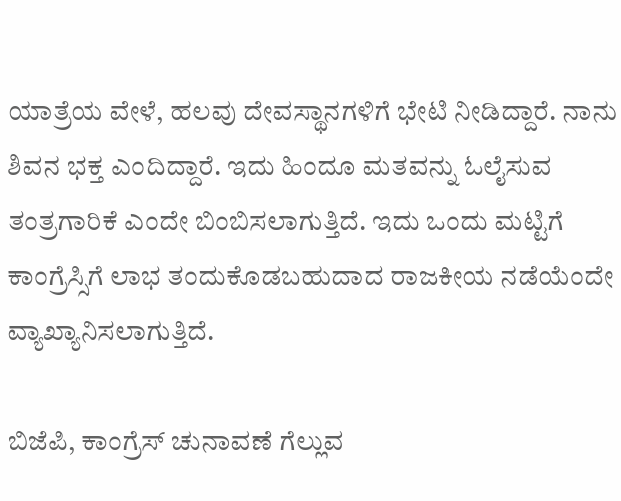ಯಾತ್ರೆಯ ವೇಳೆ, ಹಲವು ದೇವಸ್ಥಾನಗಳಿಗೆ ಭೇಟಿ ನೀಡಿದ್ದಾರೆ. ನಾನು ಶಿವನ ಭಕ್ತ ಎಂದಿದ್ದಾರೆ. ಇದು ಹಿಂದೂ ಮತವನ್ನು ಓಲೈಸುವ ತಂತ್ರಗಾರಿಕೆ ಎಂದೇ ಬಿಂಬಿಸಲಾಗುತ್ತಿದೆ. ಇದು ಒಂದು ಮಟ್ಟಿಗೆ ಕಾಂಗ್ರೆಸ್ಸಿಗೆ ಲಾಭ ತಂದುಕೊಡಬಹುದಾದ ರಾಜಕೀಯ ನಡೆಯೆಂದೇ ವ್ಯಾಖ್ಯಾನಿಸಲಾಗುತ್ತಿದೆ.

ಬಿಜೆಪಿ, ಕಾಂಗ್ರೆಸ್ ಚುನಾವಣೆ ಗೆಲ್ಲುವ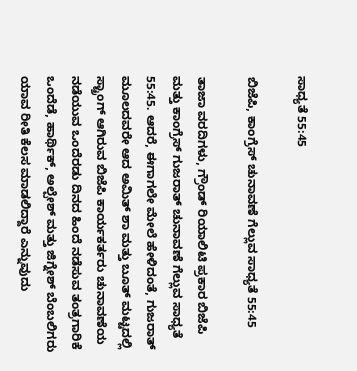ಸಾಧ್ಯತೆ 55:45

ಬಿಜೆಪಿ, ಕಾಂಗ್ರೆಸ್ ಚುನಾವಣೆ ಗೆಲ್ಲುವ ಸಾಧ್ಯತೆ 55:45

ತಾಜಾ ವರದಿಗಳು, ಗ್ರೌಂಡ್ ರಿಯಾಲಿಟಿ ಪ್ರಕಾರ ಬಿಜೆಪಿ ಮತ್ತು ಕಾಂಗ್ರೆಸ್ ಗುಜರಾತ್ ಚುನಾವಣೆ ಗೆಲ್ಲುವ ಸಾಧ್ಯತೆ 55:45. ಆದರೆ, ಈಗಾಗಲೇ ಮೇಲೆ ಹೇಳಿದಂತೆ, ಗುಜರಾತ್ ಮೂಲದವರೇ ಆದ ಅಮಿತ್ ಶಾ ಮತ್ತು ಬೂತ್ ಮಟ್ಟದಲ್ಲಿ ಸ್ಟ್ರಾಂಗ್ ಆಗಿರುವ ಬಿಜೆಪಿ ಕಾರ್ಯಕರ್ತರು ಚುನಾವಣೆಯ ನಡೆಯುವ ಒಂದೆರಡು ದಿನದ ಹಿಂದೆ ನಡೆಸುವ ತಂತ್ರಗಾರಿಕೆ ಒಂದೆಡೆ, ಹಾರ್ಥಿಕ್, ಅಲ್ಪೇಶ್ ಮತ್ತು ಜಿಗ್ನೇಶ್ ಬೆಂಬಲಿಗರು ಯಾವ ರೀತಿ ಕೆಲಸ ಮಾಡಲಿದ್ದಾರೆ ಎನ್ನುವುದು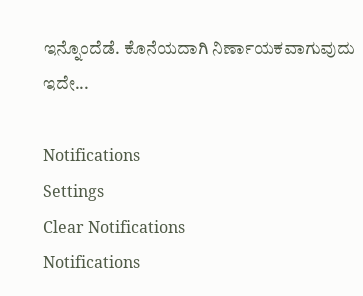ಇನ್ನೊಂದೆಡೆ. ಕೊನೆಯದಾಗಿ ನಿರ್ಣಾಯಕವಾಗುವುದು ಇದೇ...

Notifications
Settings
Clear Notifications
Notifications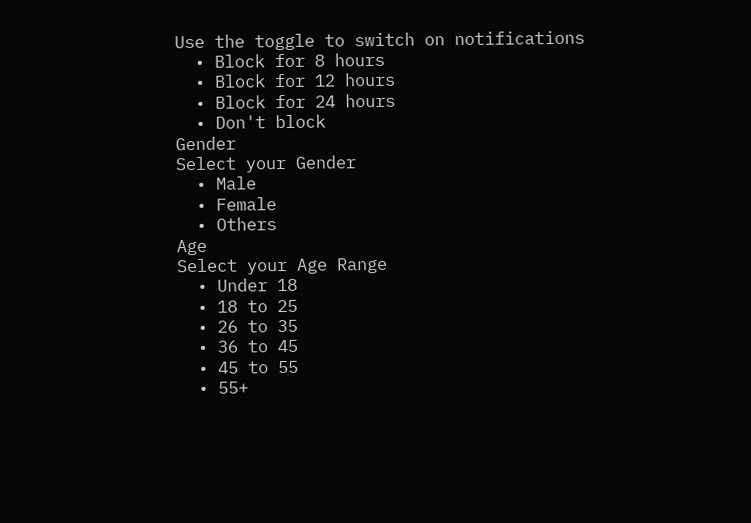Use the toggle to switch on notifications
  • Block for 8 hours
  • Block for 12 hours
  • Block for 24 hours
  • Don't block
Gender
Select your Gender
  • Male
  • Female
  • Others
Age
Select your Age Range
  • Under 18
  • 18 to 25
  • 26 to 35
  • 36 to 45
  • 45 to 55
  • 55+